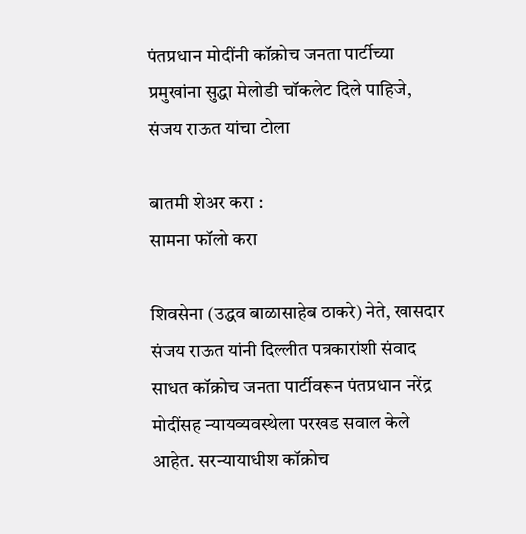पंतप्रधान मोदींनी कॉक्रोच जनता पार्टीच्या प्रमुखांना सुद्धा मेलोडी चॉकलेट दिले पाहिजे, संजय राऊत यांचा टोला

बातमी शेअर करा :
सामना फॉलो करा

शिवसेना (उद्धव बाळासाहेब ठाकरे) नेते, खासदार संजय राऊत यांनी दिल्लीत पत्रकारांशी संवाद साधत कॉक्रोच जनता पार्टीवरून पंतप्रधान नरेंद्र मोदींसह न्यायव्यवस्थेला परखड सवाल केले आहेत. सरन्यायाधीश कॉक्रोच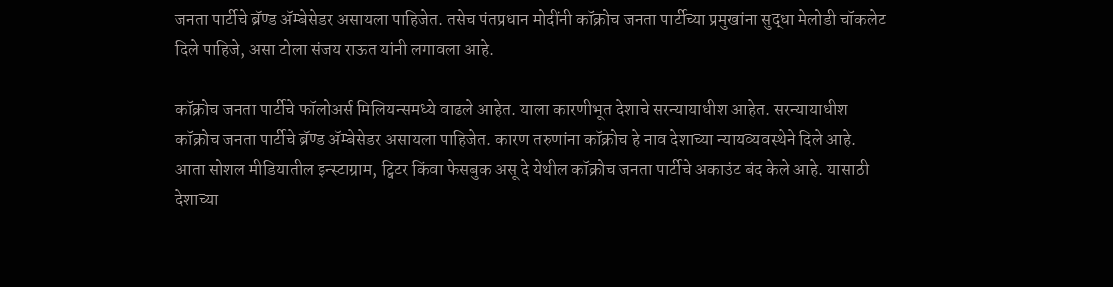जनता पार्टीचे ब्रॅण्ड ॲम्बेसेडर असायला पाहिजेत. तसेच पंतप्रधान मोदींनी कॉक्रोच जनता पार्टीच्या प्रमुखांना सुद्धा मेलोडी चॉकलेट दिले पाहिजे, असा टोला संजय राऊत यांनी लगावला आहे.

कॉक्रोच जनता पार्टीचे फॉलोअर्स मिलियन्समध्ये वाढले आहेत. याला कारणीभूत देशाचे सरन्यायाधीश आहेत. सरन्यायाधीश कॉक्रोच जनता पार्टीचे ब्रॅण्ड ॲम्बेसेडर असायला पाहिजेत. कारण तरुणांना कॉक्रोच हे नाव देशाच्या न्यायव्यवस्थेने दिले आहे. आता सोशल मीडियातील इन्स्टाग्राम, ट्विटर किंवा फेसबुक असू दे येथील कॉक्रोच जनता पार्टीचे अकाउंट बंद केले आहे. यासाठी देशाच्या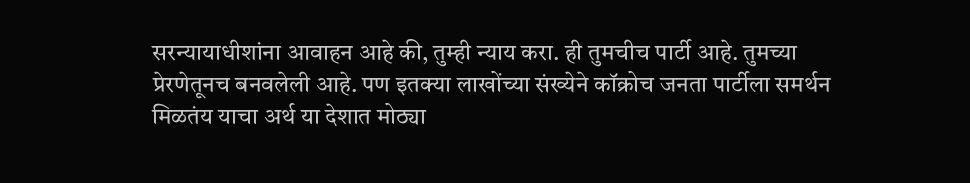सरन्यायाधीशांना आवाहन आहे की, तुम्ही न्याय करा. ही तुमचीच पार्टी आहे. तुमच्या प्रेरणेतूनच बनवलेली आहे. पण इतक्या लाखोंच्या संख्येने कॉक्रोच जनता पार्टीला समर्थन मिळतंय याचा अर्थ या देशात मोठ्या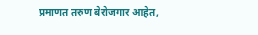प्रमाणत तरुण बेरोजगार आहेत,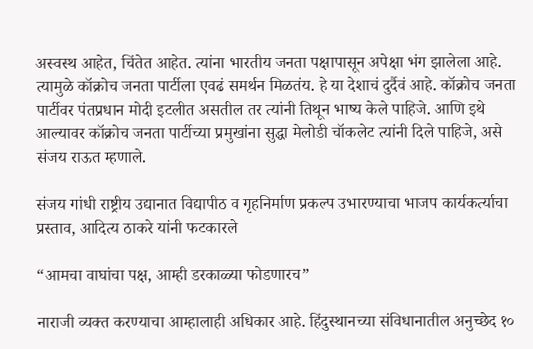अस्वस्थ आहेत, चिंतेत आहेत. त्यांना भारतीय जनता पक्षापासून अपेक्षा भंग झालेला आहे. त्यामुळे कॉक्रोच जनता पार्टीला एवढं समर्थन मिळतंय. हे या देशाचं दुर्दैवं आहे. कॉक्रोच जनता पार्टीवर पंतप्रधान मोदी इटलीत असतील तर त्यांनी तिथून भाष्य केले पाहिजे. आणि इथे आल्यावर कॉक्रोच जनता पार्टीच्या प्रमुखांना सुद्धा मेलोडी चॉकलेट त्यांनी दिले पाहिजे, असे संजय राऊत म्हणाले.

संजय गांधी राष्ट्रीय उद्यानात विद्यापीठ व गृहनिर्माण प्रकल्प उभारण्याचा भाजप कार्यकर्त्याचा प्रस्ताव, आदित्य ठाकरे यांनी फटकारले

“आमचा वाघांचा पक्ष, आम्ही डरकाळ्या फोडणारच”

नाराजी व्यक्त करण्याचा आम्हालाही अधिकार आहे. हिंदुस्थानच्या संविधानातील अनुच्छेद १०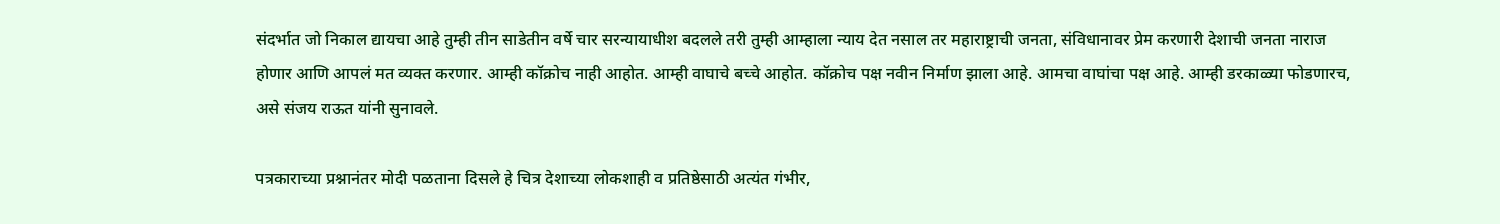संदर्भात जो निकाल द्यायचा आहे तुम्ही तीन साडेतीन वर्षे चार सरन्यायाधीश बदलले तरी तुम्ही आम्हाला न्याय देत नसाल तर महाराष्ट्राची जनता, संविधानावर प्रेम करणारी देशाची जनता नाराज होणार आणि आपलं मत व्यक्त करणार. आम्ही कॉक्रोच नाही आहोत. आम्ही वाघाचे बच्चे आहोत. कॉक्रोच पक्ष नवीन निर्माण झाला आहे. आमचा वाघांचा पक्ष आहे. आम्ही डरकाळ्या फोडणारच, असे संजय राऊत यांनी सुनावले.

पत्रकाराच्या प्रश्नानंतर मोदी पळताना दिसले हे चित्र देशाच्या लोकशाही व प्रतिष्ठेसाठी अत्यंत गंभीर,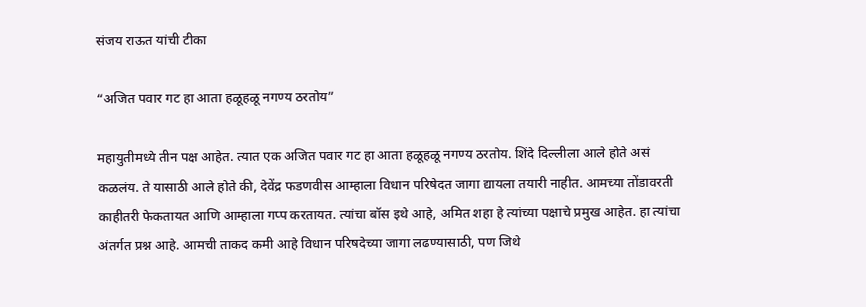संजय राऊत यांची टीका

“अजित पवार गट हा आता हळूहळू नगण्य ठरतोय”

महायुतीमध्ये तीन पक्ष आहेत. त्यात एक अजित पवार गट हा आता हळूहळू नगण्य ठरतोय. शिंदे दिल्लीला आले होते असं कळलंय. ते यासाठी आले होते की, देवेंद्र फडणवीस आम्हाला विधान परिषेदत जागा द्यायला तयारी नाहीत. आमच्या तोंडावरती काहीतरी फेकतायत आणि आम्हाला गप्प करतायत. त्यांचा बॉस इथे आहे, अमित शहा हे त्यांच्या पक्षाचे प्रमुख आहेत. हा त्यांचा अंतर्गत प्रश्न आहे. आमची ताकद कमी आहे विधान परिषदेच्या जागा लढण्यासाठी, पण जिथे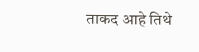ताकद आहे तिथे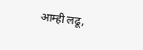आम्ही लढू,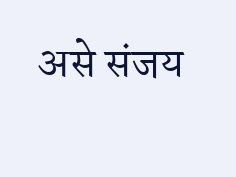असे संजय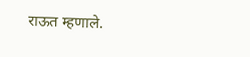राऊत म्हणाले.